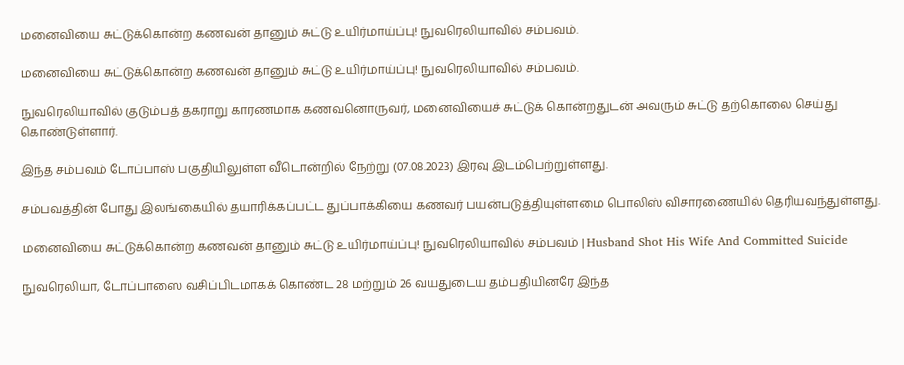மனைவியை சுட்டுக்கொன்ற கணவன் தானும் சுட்டு உயிர்மாய்ப்பு! நுவரெலியாவில் சம்பவம்.

மனைவியை சுட்டுக்கொன்ற கணவன் தானும் சுட்டு உயிர்மாய்ப்பு! நுவரெலியாவில் சம்பவம்.

நுவரெலியாவில் குடும்பத் தகராறு காரணமாக கணவனொருவர், மனைவியைச் சுட்டுக் கொன்றதுடன் அவரும் சுட்டு தற்கொலை செய்து கொண்டுள்ளார்.

இந்த சம்பவம் டோப்பாஸ் பகுதியிலுள்ள வீடொன்றில் நேற்று (07.08.2023) இரவு இடம்பெற்றுள்ளது.

சம்பவத்தின் போது இலங்கையில் தயாரிக்கப்பட்ட துப்பாக்கியை கணவர் பயன்படுத்தியுள்ளமை பொலிஸ் விசாரணையில் தெரியவந்துள்ளது.

மனைவியை சுட்டுக்கொன்ற கணவன் தானும் சுட்டு உயிர்மாய்ப்பு! நுவரெலியாவில் சம்பவம் | Husband Shot His Wife And Committed Suicide

நுவரெலியா, டோப்பாஸை வசிப்பிடமாகக் கொண்ட 28 மற்றும் 26 வயதுடைய தம்பதியினரே இந்த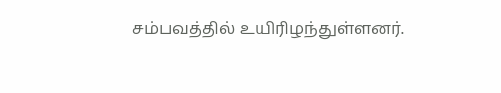சம்பவத்தில் உயிரிழந்துள்ளனர்.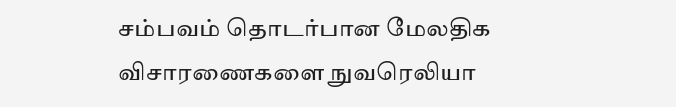சம்பவம் தொடர்பான மேலதிக விசாரணைகளை நுவரெலியா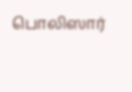பொலிஸார்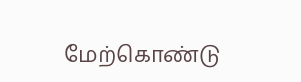மேற்கொண்டு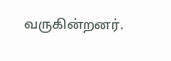வருகின்றனர்.